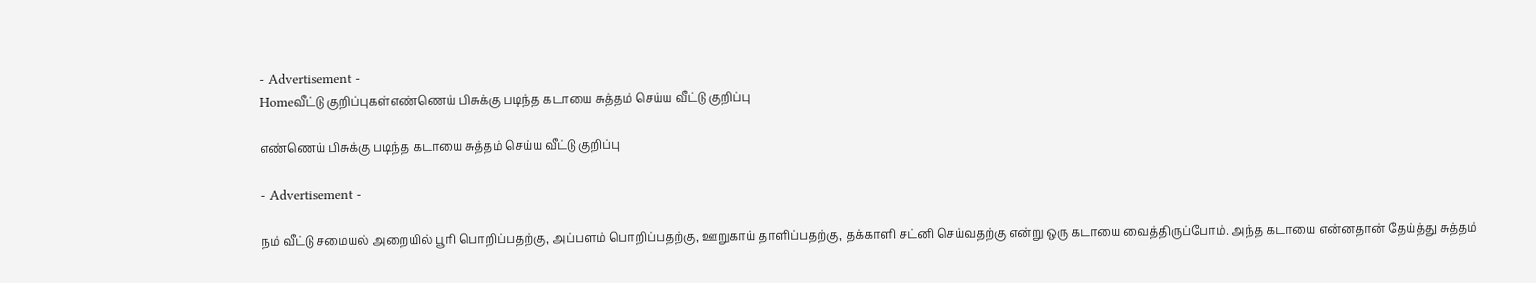- Advertisement -
Homeவீட்டு குறிப்புகள்எண்ணெய் பிசுக்கு படிந்த கடாயை சுத்தம் செய்ய வீட்டு குறிப்பு

எண்ணெய் பிசுக்கு படிந்த கடாயை சுத்தம் செய்ய வீட்டு குறிப்பு

- Advertisement -

நம் வீட்டு சமையல் அறையில் பூரி பொறிப்பதற்கு, அப்பளம் பொறிப்பதற்கு, ஊறுகாய் தாளிப்பதற்கு, தக்காளி சட்னி செய்வதற்கு என்று ஒரு கடாயை வைத்திருப்போம். அந்த கடாயை என்னதான் தேய்த்து சுத்தம்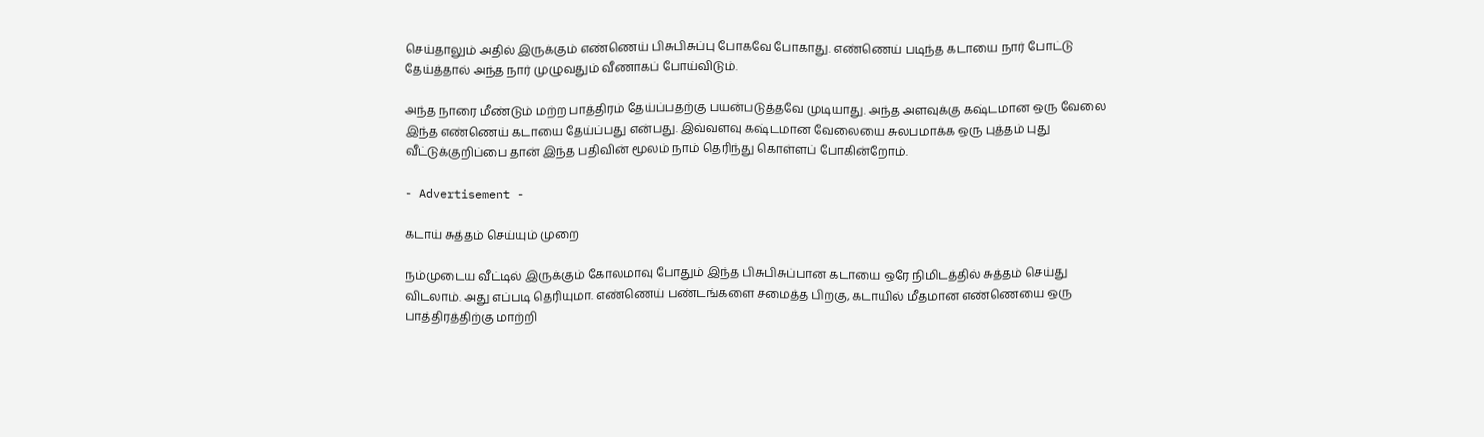செய்தாலும் அதில் இருக்கும் எண்ணெய் பிசுபிசுப்பு போகவே போகாது. எண்ணெய் படிந்த கடாயை நார் போட்டு தேய்த்தால் அந்த நார் முழுவதும் வீணாகப் போய்விடும்.

அந்த நாரை மீண்டும் மற்ற பாத்திரம் தேய்ப்பதற்கு பயன்படுத்தவே முடியாது. அந்த அளவுக்கு கஷ்டமான ஒரு வேலை இந்த எண்ணெய் கடாயை தேய்ப்பது என்பது. இவ்வளவு கஷ்டமான வேலையை சுலபமாக்க ஒரு புத்தம் புது வீட்டுக்குறிப்பை தான் இந்த பதிவின் மூலம் நாம் தெரிந்து கொள்ளப் போகின்றோம்.

- Advertisement -

கடாய் சுத்தம் செய்யும் முறை

நம்முடைய வீட்டில் இருக்கும் கோலமாவு போதும் இந்த பிசுபிசுப்பான கடாயை ஒரே நிமிடத்தில் சுத்தம் செய்து விடலாம். அது எப்படி தெரியுமா. எண்ணெய் பண்டங்களை சமைத்த பிறகு, கடாயில் மீதமான எண்ணெயை ஒரு பாத்திரத்திற்கு மாற்றி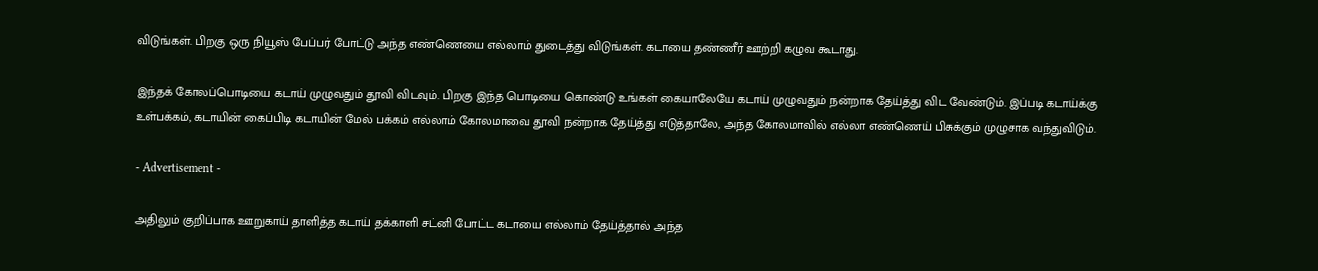விடுங்கள். பிறகு ஒரு நியூஸ் பேப்பர் போட்டு அந்த எண்ணெயை எல்லாம் துடைத்து விடுங்கள். கடாயை தண்ணீர் ஊற்றி கழுவ கூடாது.

இந்தக் கோலப்பொடியை கடாய் முழுவதும் தூவி விடவும். பிறகு இந்த பொடியை கொண்டு உங்கள் கையாலேயே கடாய் முழுவதும் நன்றாக தேய்த்து விட வேண்டும். இப்படி கடாய்க்கு உள்பக்கம், கடாயின் கைப்பிடி கடாயின் மேல் பக்கம் எல்லாம் கோலமாவை தூவி நன்றாக தேய்த்து எடுத்தாலே, அந்த கோலமாவில் எல்லா எண்ணெய் பிசுக்கும் முழுசாக வந்துவிடும்.

- Advertisement -

அதிலும் குறிப்பாக ஊறுகாய் தாளித்த கடாய் தக்காளி சட்னி போட்ட கடாயை எல்லாம் தேய்த்தால் அந்த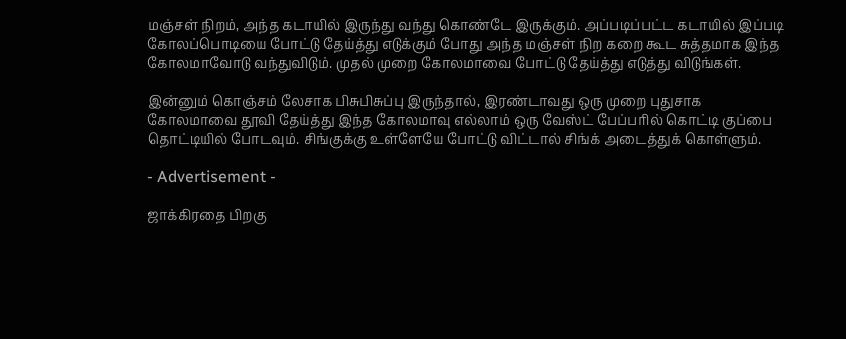மஞ்சள் நிறம், அந்த கடாயில் இருந்து வந்து கொண்டே இருக்கும். அப்படிப்பட்ட கடாயில் இப்படி கோலப்பொடியை போட்டு தேய்த்து எடுக்கும் போது அந்த மஞ்சள் நிற கறை கூட சுத்தமாக இந்த கோலமாவோடு வந்துவிடும். முதல் முறை கோலமாவை போட்டு தேய்த்து எடுத்து விடுங்கள்.

இன்னும் கொஞ்சம் லேசாக பிசுபிசுப்பு இருந்தால், இரண்டாவது ஒரு முறை புதுசாக கோலமாவை தூவி தேய்த்து இந்த கோலமாவு எல்லாம் ஒரு வேஸ்ட் பேப்பரில் கொட்டி குப்பை தொட்டியில் போடவும். சிங்குக்கு உள்ளேயே போட்டு விட்டால் சிங்க் அடைத்துக் கொள்ளும்.

- Advertisement -

ஜாக்கிரதை பிறகு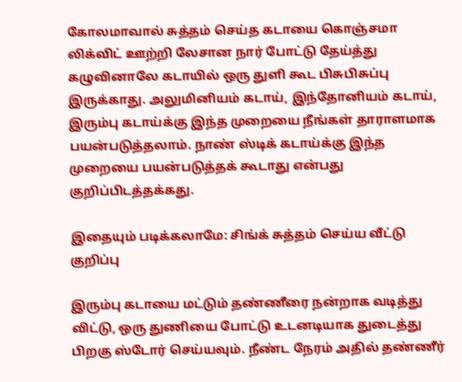கோலமாவால் சுத்தம் செய்த கடாயை கொஞ்சமா லிக்விட் ஊற்றி லேசான நார் போட்டு தேய்த்து கழுவினாலே கடாயில் ஒரு துளி கூட பிசுபிசுப்பு இருக்காது. அலுமினியம் கடாய், இந்தோனியம் கடாய், இரும்பு கடாய்க்கு இந்த முறையை நீங்கள் தாராளமாக பயன்படுத்தலாம். நாண் ஸ்டிக் கடாய்க்கு இந்த முறையை பயன்படுத்தக் கூடாது என்பது குறிப்பிடத்தக்கது.

இதையும் படிக்கலாமே: சிங்க் சுத்தம் செய்ய வீட்டு குறிப்பு

இரும்பு கடாயை மட்டும் தண்ணீரை நன்றாக வடித்து விட்டு, ஒரு துணியை போட்டு உடனடியாக துடைத்து பிறகு ஸ்டோர் செய்யவும். நீண்ட நேரம் அதில் தண்ணீர்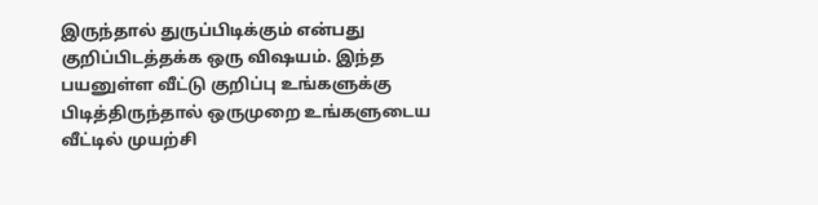இருந்தால் துருப்பிடிக்கும் என்பது குறிப்பிடத்தக்க ஒரு விஷயம். இந்த பயனுள்ள வீட்டு குறிப்பு உங்களுக்கு பிடித்திருந்தால் ஒருமுறை உங்களுடைய வீட்டில் முயற்சி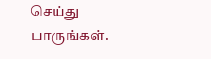செய்து பாருங்கள்.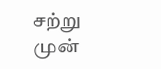சற்று முன்